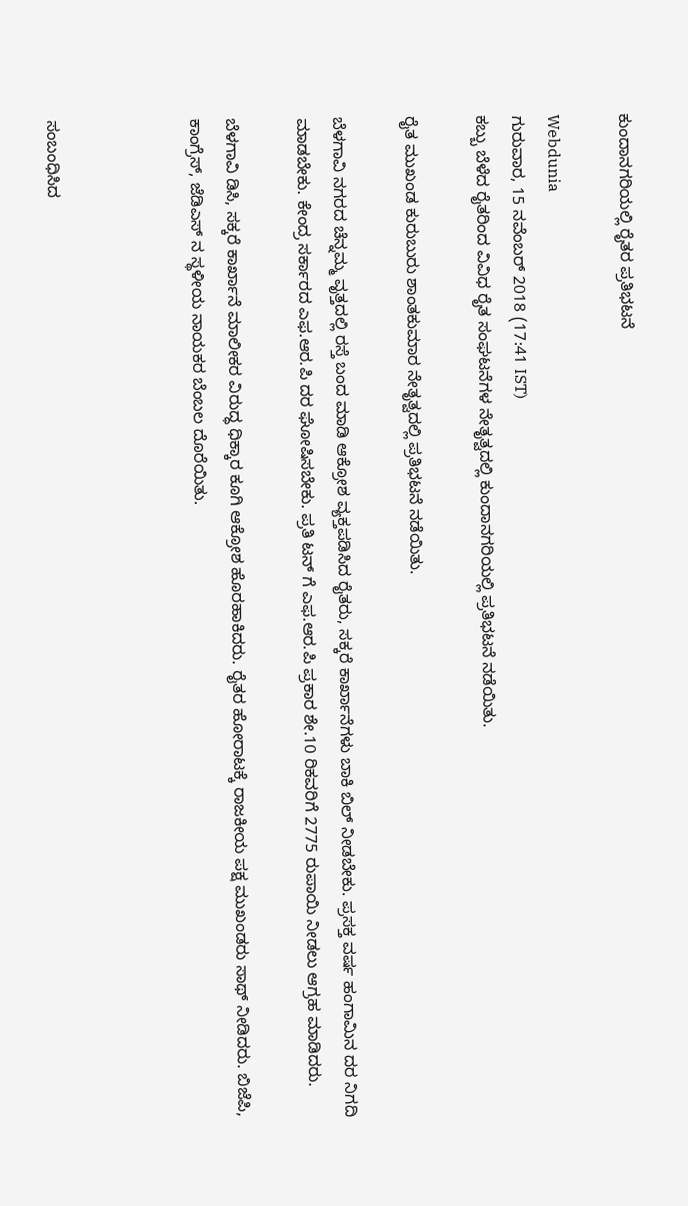ಕುಂದಾನಗರಿಯಲ್ಲಿ ರೈತರ ಪ್ರತಿಭಟನೆ

Webdunia
ಗುರುವಾರ, 15 ನವೆಂಬರ್ 2018 (17:41 IST)
ಕಬ್ಬು ಬೆಳೆದ ರೈತರಿಂದ ವಿವಿಧ ರೈತ ಸಂಘಟನೆಗಳ ನೇತೃತ್ವದಲ್ಲಿ ಕುಂದಾನಗರಿಯಲ್ಲಿ ಪ್ರತಿಭಟನೆ ನಡೆಯಿತು.

ರೈತ ಮುಖಂಡ ಕುರುಬುರು ಶಾಂತಕುಮಾರ ನೇತೃತ್ವದಲ್ಲಿ ಪ್ರತಿಭಟನೆ ನಡೆಯಿತು.

ಬೆಳಗಾವಿ ನಗರದ ಚೆನ್ನಮ್ಮ ವೃತ್ತದಲ್ಲಿ ರಸ್ತೆ ಬಂದ ಮಾಡಿ ಆಕ್ರೋಶ ವ್ಯಕ್ತಪಡಿಸಿದ ರೈತರು, ಸಕ್ಕರೆ ಕಾರ್ಖಾನೆಗಳು ಬಾಕಿ ಬಿಲ್ ನೀಡಬೇಕು. ಪ್ರಸಕ್ತ ವರ್ಷ ಹಂಗಾಮಿನ ದರ ನಿಗದಿ ಮಾಡಬೇಕು. ಕೇಂದ್ರ ಸರ್ಕಾರದ ಎಫ.ಆರ.ಪಿ ದರ ಘೋಷಿಸಬೇಕು. ಪ್ರತಿ ಟನ್ ಗೆ ಎಫ.ಆರ.ಪಿ ಪ್ರಕಾರ ಶೇ.10 ರಿಕವರಿಗೆ 2775 ರುಪಾಯಿ ನೀಡಲು ಆಗ್ರಹ ಮಾಡಿದರು.

ಬೆಳಗಾವಿ ಡಿಸಿ, ಸಕ್ಕರೆ ಕಾರ್ಖಾನೆ ಮಾಲೀಕರ ವಿರುದ್ಧ ಧಿಕ್ಕಾರ ಕೂಗಿ ಆಕ್ರೋಶ ಹೊರಹಾಕಿದರು. ರೈತರ ಹೋರಾಟಕ್ಕೆ ರಾಜಕೀಯ ಪಕ್ಷ ಮುಖಂಡರು ಸಾಥ್ ನೀಡಿದರು. ಬಿಜೆಪಿ, ಕಾಂಗ್ರೆಸ್, ಜೆಡಿಎಸ್ ನ ಸ್ಥಳೀಯ ನಾಯಕರ ಬೆಂಬಲ ದೊರೆಯಿತು.



ಸಂಬಂಧಿಸಿದ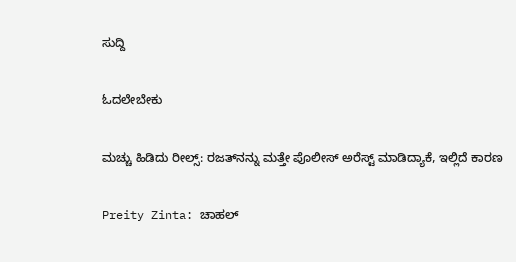ಸುದ್ದಿ

ಓದಲೇಬೇಕು

ಮಚ್ಚು ಹಿಡಿದು ರೀಲ್ಸ್‌: ರಜತ್‌ನನ್ನು ಮತ್ತೇ ಪೊಲೀಸ್ ಅರೆಸ್ಟ್ ಮಾಡಿದ್ಯಾಕೆ, ಇಲ್ಲಿದೆ ಕಾರಣ

Preity Zinta: ಚಾಹಲ್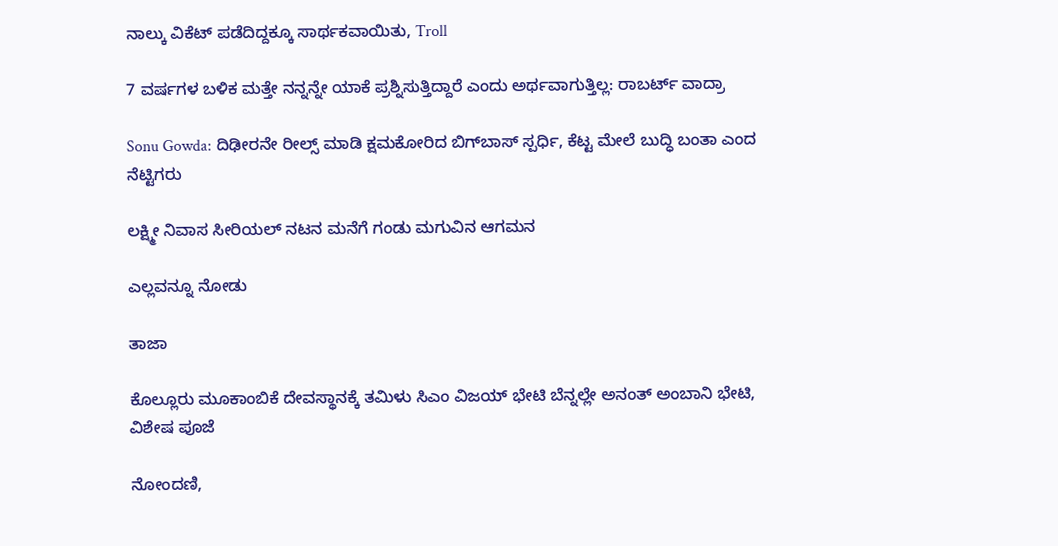ನಾಲ್ಕು ವಿಕೆಟ್ ಪಡೆದಿದ್ದಕ್ಕೂ ಸಾರ್ಥಕವಾಯಿತು, Troll

7 ವರ್ಷಗಳ ಬಳಿಕ ಮತ್ತೇ ನನ್ನನ್ನೇ ಯಾಕೆ ಪ್ರಶ್ನಿಸುತ್ತಿದ್ದಾರೆ ಎಂದು ಅರ್ಥವಾಗುತ್ತಿಲ್ಲ: ರಾಬರ್ಟ್‌ ವಾದ್ರಾ

Sonu Gowda: ದಿಢೀರನೇ ರೀಲ್ಸ್ ಮಾಡಿ ಕ್ಷಮಕೋರಿದ ಬಿಗ್‌ಬಾಸ್‌ ಸ್ಪರ್ಧಿ, ಕೆಟ್ಟ ಮೇಲೆ ಬುದ್ಧಿ ಬಂತಾ ಎಂದ ನೆಟ್ಟಿಗರು

ಲಕ್ಷ್ಮೀ ನಿವಾಸ ಸೀರಿಯಲ್ ನಟನ ಮನೆಗೆ ಗಂಡು ಮಗುವಿನ ಆಗಮನ

ಎಲ್ಲವನ್ನೂ ನೋಡು

ತಾಜಾ

ಕೊಲ್ಲೂರು ಮೂಕಾಂಬಿಕೆ ದೇವಸ್ಥಾನಕ್ಕೆ ತಮಿಳು ಸಿಎಂ ವಿಜಯ್ ಭೇಟಿ ಬೆನ್ನಲ್ಲೇ ಅನಂತ್ ಅಂಬಾನಿ ಭೇಟಿ, ವಿಶೇಷ ಪೂಜೆ

ನೋಂದಣಿ,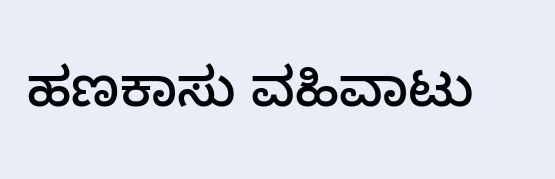ಹಣಕಾಸು ವಹಿವಾಟು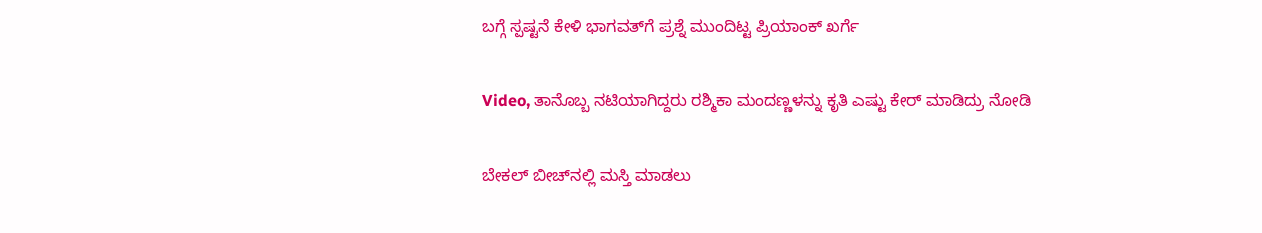ಬಗ್ಗೆ ಸ್ಪಷ್ಟನೆ ಕೇಳಿ ಭಾಗವತ್‌ಗೆ ಪ್ರಶ್ನೆ ಮುಂದಿಟ್ಟ ಪ್ರಿಯಾಂಕ್ ಖರ್ಗೆ

Video, ತಾನೊಬ್ಬ ನಟಿಯಾಗಿದ್ದರು ರಶ್ಮಿಕಾ ಮಂದಣ್ಣಳನ್ನು ಕೃತಿ ಎಷ್ಟು ಕೇರ್ ಮಾಡಿದ್ರು ನೋಡಿ

ಬೇಕಲ್ ಬೀಚ್‌ನಲ್ಲಿ ಮಸ್ತಿ ಮಾಡಲು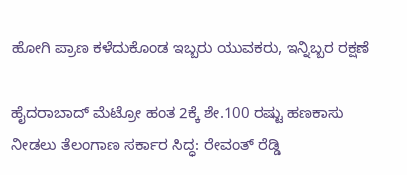ಹೋಗಿ ಪ್ರಾಣ ಕಳೆದುಕೊಂಡ ಇಬ್ಬರು ಯುವಕರು, ಇನ್ನಿಬ್ಬರ ರಕ್ಷಣೆ

ಹೈದರಾಬಾದ್‌ ಮೆಟ್ರೋ ಹಂತ 2ಕ್ಕೆ ಶೇ.100 ರಷ್ಟು ಹಣಕಾಸು ನೀಡಲು ತೆಲಂಗಾಣ ಸರ್ಕಾರ ಸಿದ್ಧ: ರೇವಂತ್ ರೆಡ್ಡಿ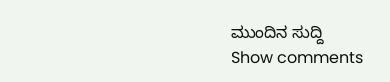ಮುಂದಿನ ಸುದ್ದಿ
Show comments